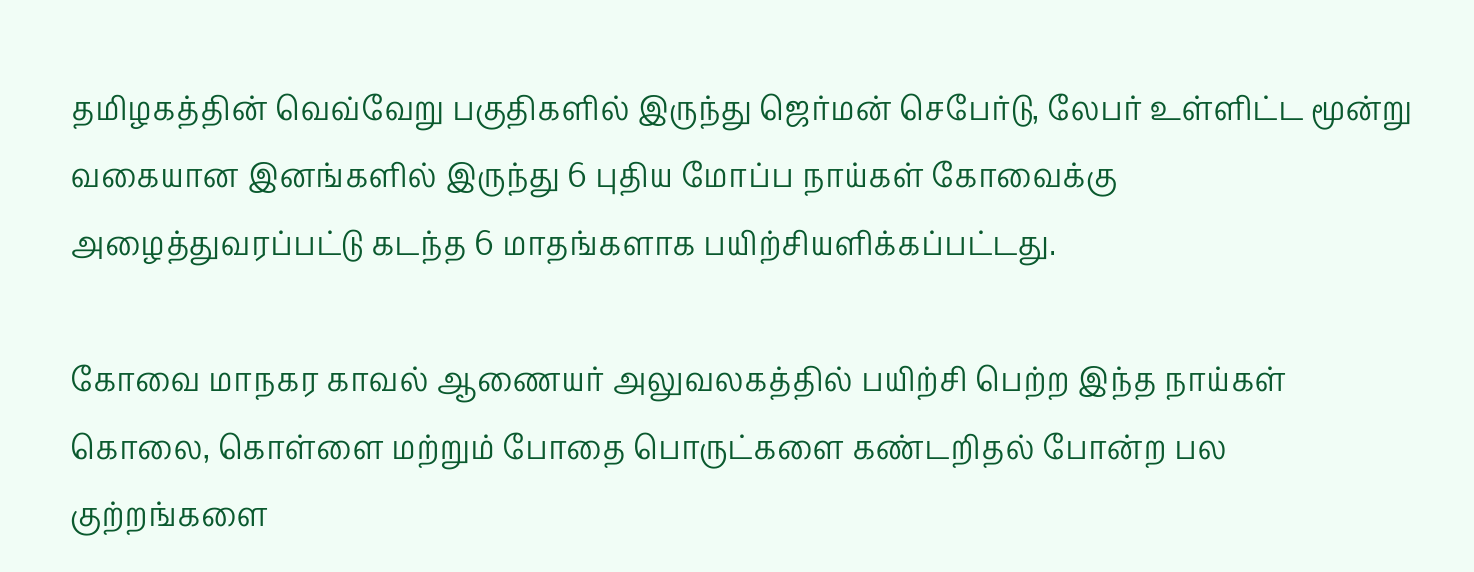தமிழகத்தின் வெவ்வேறு பகுதிகளில் இருந்து ஜெர்மன் செபேர்டு, லேபர் உள்ளிட்ட மூன்று வகையான இனங்களில் இருந்து 6 புதிய மோப்ப நாய்கள் கோவைக்கு அழைத்துவரப்பட்டு கடந்த 6 மாதங்களாக பயிற்சியளிக்கப்பட்டது.

கோவை மாநகர காவல் ஆணையர் அலுவலகத்தில் பயிற்சி பெற்ற இந்த நாய்கள் கொலை, கொள்ளை மற்றும் போதை பொருட்களை கண்டறிதல் போன்ற பல குற்றங்களை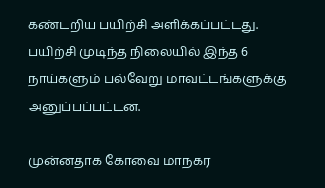கண்டறிய பயிற்சி அளிக்கப்பட்டது.
பயிற்சி முடிந்த நிலையில் இந்த 6 நாய்களும் பல்வேறு மாவட்டங்களுக்கு அனுப்பப்பட்டன.

முன்னதாக கோவை மாநகர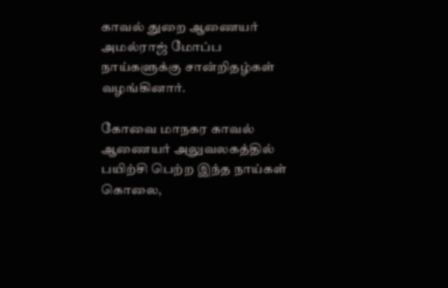காவல் துறை ஆணையர் அமல்ராஜ் மோப்ப நாய்களுக்கு சான்றிதழ்கள் வழங்கினார்.

கோவை மாநகர காவல் ஆணையர் அலுவலகத்தில் பயிற்சி பெற்ற இந்த நாய்கள் கொலை,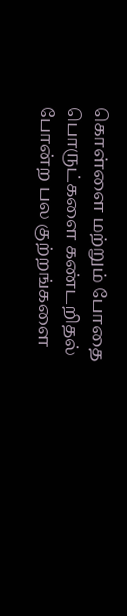கொள்ளை மற்றும் போதை பொருட்களை கண்டறிதல் போன்ற பல குற்றங்களை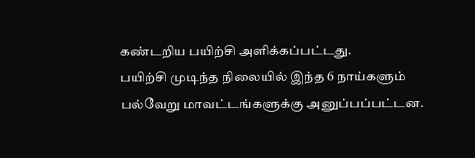கண்டறிய பயிற்சி அளிக்கப்பட்டது.
பயிற்சி முடிந்த நிலையில் இந்த 6 நாய்களும் பல்வேறு மாவட்டங்களுக்கு அனுப்பப்பட்டன.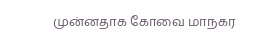முன்னதாக கோவை மாநகர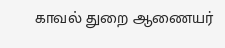காவல் துறை ஆணையர்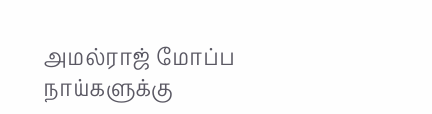அமல்ராஜ் மோப்ப நாய்களுக்கு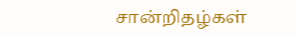சான்றிதழ்கள்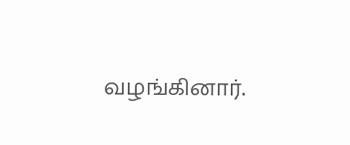வழங்கினார்.